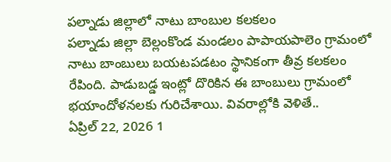పల్నాడు జిల్లాలో నాటు బాంబుల కలకలం
పల్నాడు జిల్లా బెల్లంకొండ మండలం పాపాయపాలెం గ్రామంలో నాటు బాంబులు బయటపడటం స్థానికంగా తీవ్ర కలకలం రేపింది. పాడుబడ్డ ఇంట్లో దొరికిన ఈ బాంబులు గ్రామంలో భయాందోళనలకు గురిచేశాయి. వివరాల్లోకి వెళితే..
ఏప్రిల్ 22, 2026 1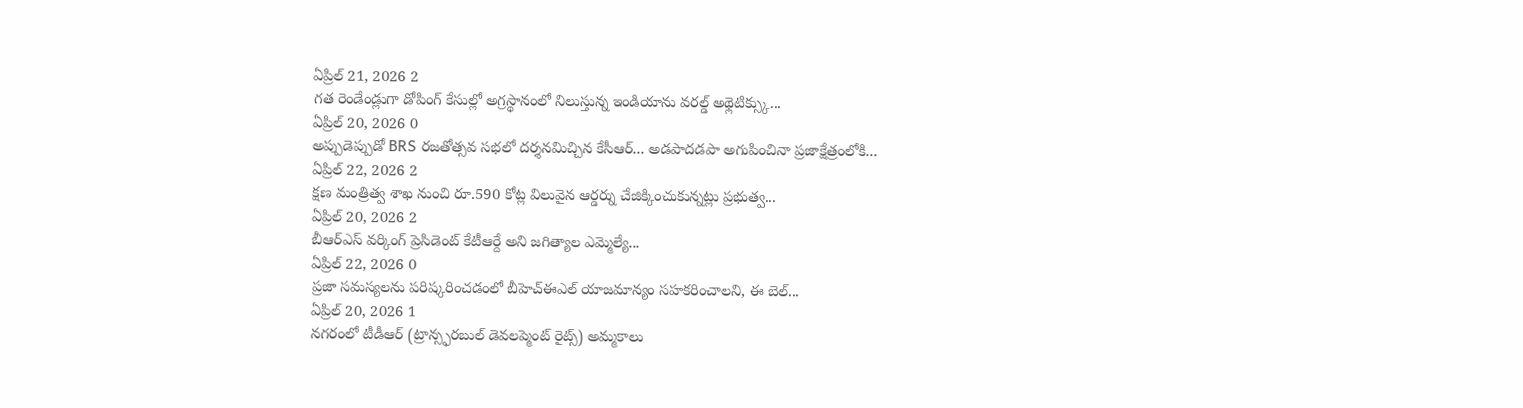ఏప్రిల్ 21, 2026 2
గత రెండేండ్లుగా డోపింగ్ కేసుల్లో అగ్రస్థానంలో నిలుస్తున్న ఇండియాను వరల్డ్ అథ్లెటిక్స్కు...
ఏప్రిల్ 20, 2026 0
అప్పుడెప్పుడో BRS రజతోత్సవ సభలో దర్శనమిచ్చిన కేసీఆర్... అడపాదడపా అగుపించినా ప్రజాక్షేత్రంలోకి...
ఏప్రిల్ 22, 2026 2
క్షణ మంత్రిత్వ శాఖ నుంచి రూ.590 కోట్ల విలువైన ఆర్డర్ను చేజిక్కించుకున్నట్లు ప్రభుత్వ...
ఏప్రిల్ 20, 2026 2
బీఆర్ఎస్ వర్కింగ్ ప్రెసిడెంట్ కేటీఆర్దే అని జగిత్యాల ఎమ్మెల్యే...
ఏప్రిల్ 22, 2026 0
ప్రజా సమస్యలను పరిష్కరించడంలో బీహెచ్ఈఎల్ యాజమాన్యం సహకరించాలని, ఈ బెల్...
ఏప్రిల్ 20, 2026 1
నగరంలో టీడీఆర్ (ట్రాన్స్ఫరబుల్ డెవలప్మెంట్ రైట్స్) అమ్మకాలు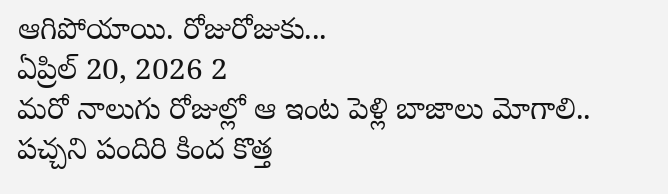ఆగిపోయాయి. రోజురోజుకు...
ఏప్రిల్ 20, 2026 2
మరో నాలుగు రోజుల్లో ఆ ఇంట పెళ్లి బాజాలు మోగాలి.. పచ్చని పందిరి కింద కొత్త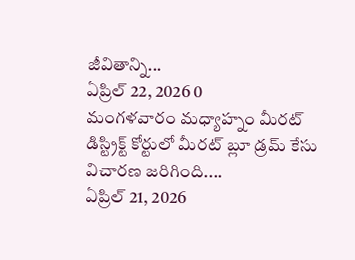జీవితాన్ని...
ఏప్రిల్ 22, 2026 0
మంగళవారం మధ్యాహ్నం మీరట్ డిస్ట్రిక్ట్ కోర్టులో మీరట్ బ్లూ డ్రమ్ కేసు విచారణ జరిగింది....
ఏప్రిల్ 21, 2026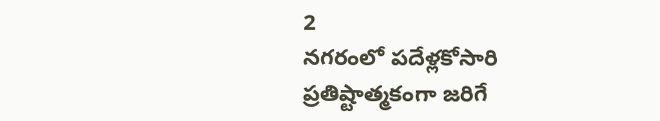2
నగరంలో పదేళ్లకోసారి ప్రతిష్టాత్మకంగా జరిగే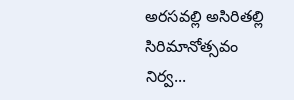అరసవల్లి అసిరితల్లి సిరిమానోత్సవం నిర్వ...